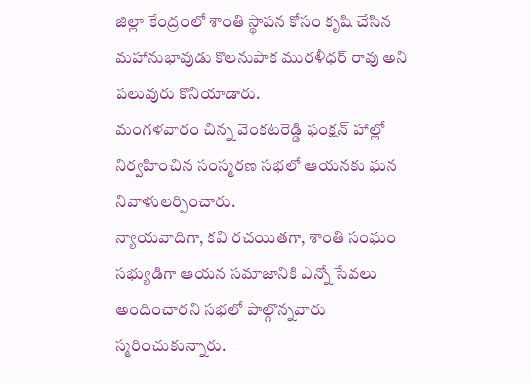జిల్లా కేంద్రంలో శాంతి స్థాపన కోసం కృషి చేసిన మహానుభావుడు కొలనుపాక మురళీధర్ రావు అని పలువురు కొనియాడారు.
మంగళవారం చిన్న వెంకటరెడ్డి ఫంక్షన్ హాల్లో నిర్వహించిన సంస్మరణ సభలో ఆయనకు ఘన నివాళులర్పించారు.
న్యాయవాదిగా, కవి రచయితగా, శాంతి సంఘం సభ్యుడిగా ఆయన సమాజానికి ఎన్నో సేవలు అందించారని సభలో పాల్గొన్నవారు స్మరించుకున్నారు.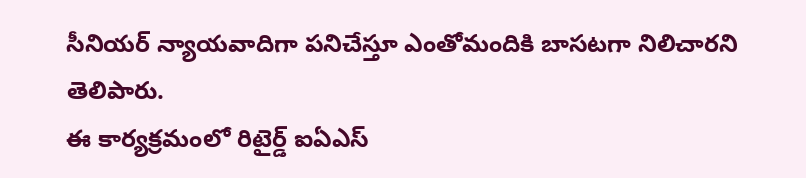సీనియర్ న్యాయవాదిగా పనిచేస్తూ ఎంతోమందికి బాసటగా నిలిచారని తెలిపారు.
ఈ కార్యక్రమంలో రిటైర్డ్ ఐఏఎస్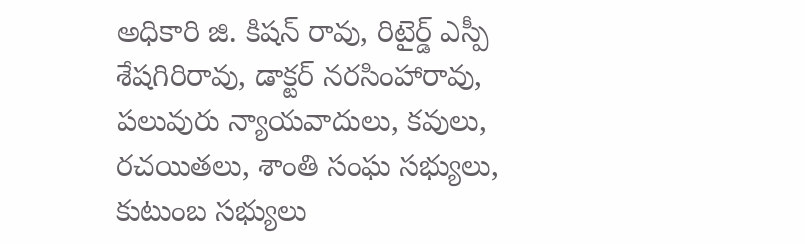అధికారి జి. కిషన్ రావు, రిటైర్డ్ ఎస్పీ శేషగిరిరావు, డాక్టర్ నరసింహారావు, పలువురు న్యాయవాదులు, కవులు, రచయితలు, శాంతి సంఘ సభ్యులు, కుటుంబ సభ్యులు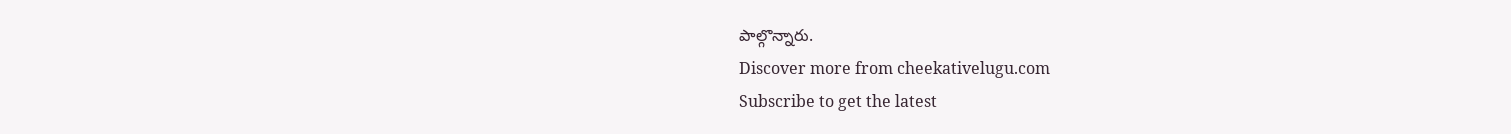పాల్గొన్నారు.
Discover more from cheekativelugu.com
Subscribe to get the latest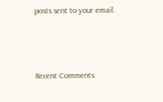posts sent to your email.



Recent Comments